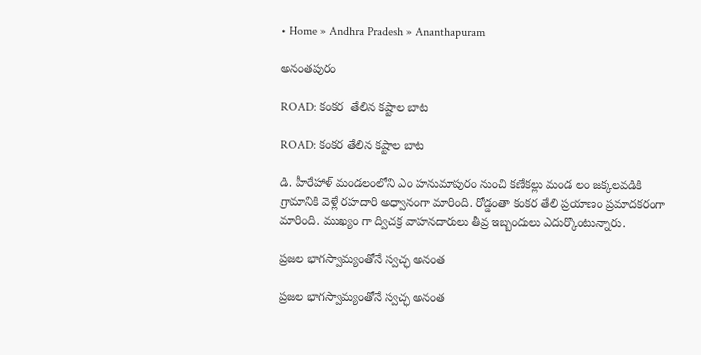• Home » Andhra Pradesh » Ananthapuram

అనంతపురం

ROAD: కంకర  తేలిన కష్టాల బాట

ROAD: కంకర తేలిన కష్టాల బాట

డి. హీరేహాళ్‌ మండలంలోని ఎం హనుమాపురం నుంచి కణేకల్లు మండ లం జక్కలవడికి గ్రామానికి వెళ్లే రహదారి అధ్వానంగా మారింది. రోడ్డంతా కంకర తేలి ప్రయాణం ప్రమాదకరంగా మారింది. ముఖ్యం గా ద్విచక్ర వాహనదారులు తీవ్ర ఇబ్బందులు ఎదుర్కొంటున్నారు.

ప్రజల భాగస్వామ్యంతోనే స్వచ్ఛ అనంత

ప్రజల భాగస్వామ్యంతోనే స్వచ్ఛ అనంత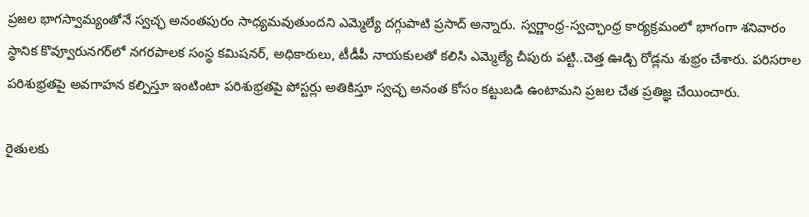ప్రజల భాగస్వామ్యంతోనే స్వచ్ఛ అనంతపురం సాధ్యమవుతుందని ఎమ్మెల్యే దగ్గుపాటి ప్రసాద్‌ అన్నారు. స్వర్ణాంధ్ర-స్వచ్ఛాంధ్ర కార్యక్రమంలో భాగంగా శనివారం స్థానిక కొవ్వూరునగర్‌లో నగరపాలక సంస్థ కమిషనర్‌, అధికారులు, టీడీపీ నాయకులతో కలిసి ఎమ్మెల్యే చీపురు పట్టి..చెత్త ఊడ్చి రోడ్లను శుభ్రం చేశారు. పరిసరాల పరిశుభ్రతపై అవగాహన కల్పిస్తూ ఇంటింటా పరిశుభ్రతపై పోస్టర్లు అతికిస్తూ స్వచ్ఛ అనంత కోసం కట్టుబడి ఉంటామని ప్రజల చేత ప్రతిజ్ఞ చేయించారు.

రైతులకు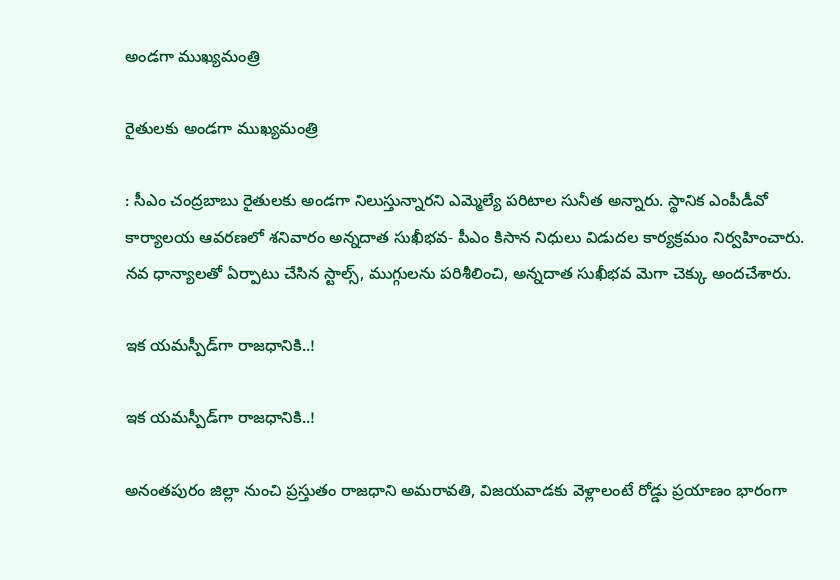అండగా ముఖ్యమంత్రి

రైతులకు అండగా ముఖ్యమంత్రి

: సీఎం చంద్రబాబు రైతులకు అండగా నిలుస్తున్నారని ఎమ్మెల్యే పరిటాల సునీత అన్నారు. స్థానిక ఎంపీడీవో కార్యాలయ ఆవరణలో శనివారం అన్నదాత సుఖీభవ- పీఎం కిసాన నిధులు విడుదల కార్యక్రమం నిర్వహించారు. నవ ధాన్యాలతో ఏర్పాటు చేసిన స్టాల్స్‌, ముగ్గులను పరిశీలించి, అన్నదాత సుఖీభవ మెగా చెక్కు అందచేశారు.

ఇక యమస్పీడ్‌గా రాజధానికి..!

ఇక యమస్పీడ్‌గా రాజధానికి..!

అనంతపురం జిల్లా నుంచి ప్రస్తుతం రాజధాని అమరావతి, విజయవాడకు వెళ్లాలంటే రోడ్డు ప్రయాణం భారంగా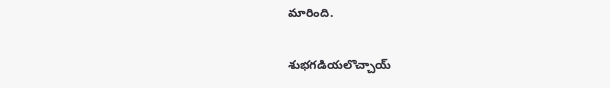మారింది.

శుభగడియలొచ్చాయ్‌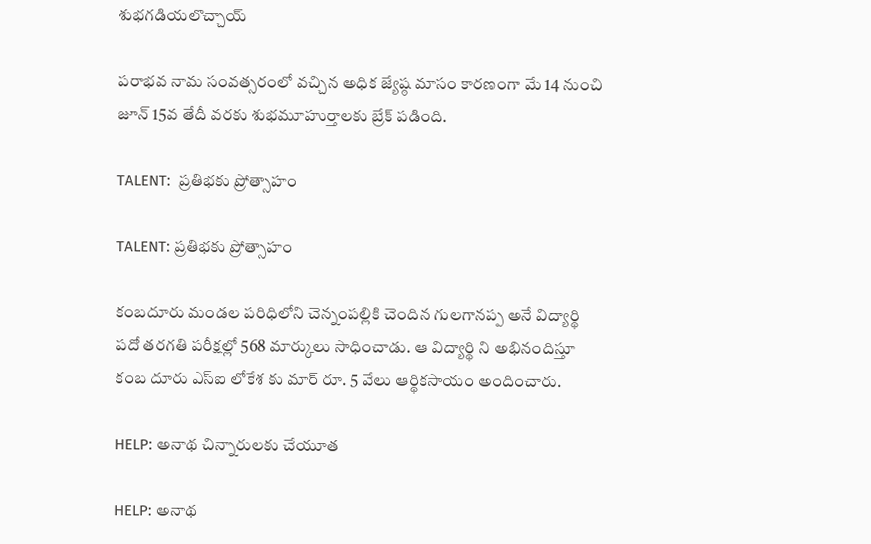శుభగడియలొచ్చాయ్‌

పరాభవ నామ సంవత్సరంలో వచ్చిన అధిక జ్యేష్ఠ మాసం కారణంగా మే 14 నుంచి జూన్‌ 15వ తేదీ వరకు శుభమూహుర్తాలకు బ్రేక్‌ పడింది.

TALENT:  ప్రతిభకు ప్రోత్సాహం

TALENT: ప్రతిభకు ప్రోత్సాహం

కంబదూరు మండల పరిధిలోని చెన్నంపల్లికి చెందిన గులగానప్ప అనే విద్యార్థి పదో తరగతి పరీక్షల్లో 568 మార్కులు సాధించాడు. ఆ విద్యార్థి ని అభినందిస్తూ కంబ దూరు ఎస్‌ఐ లోకేశ కు మార్‌ రూ. 5 వేలు ఆర్థికసాయం అందించారు.

HELP: అనాథ చిన్నారులకు చేయూత

HELP: అనాథ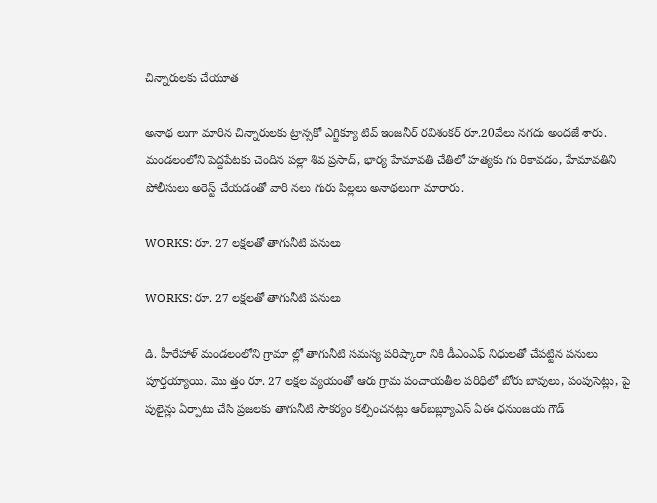చిన్నారులకు చేయూత

అనాథ లుగా మారిన చిన్నారులకు ట్రాన్సకో ఎగ్జిక్యూ టివ్‌ ఇంజనీర్‌ రవిశంకర్‌ రూ.20వేలు నగదు అందజే శారు. మండలంలోని పెద్దపేటకు చెందిన పల్లా శివ ప్రసాద్‌, భార్య హేమావతి చేతిలో హత్యకు గు రికావడం, హేమావతిని పోలీసులు అరెస్ట్‌ చేయడంతో వారి నలు గురు పిల్లలు అనాథలుగా మారారు.

WORKS: రూ. 27 లక్షలతో తాగునీటి పనులు

WORKS: రూ. 27 లక్షలతో తాగునీటి పనులు

డి. హీరేహాళ్‌ మండలంలోని గ్రామా ల్లో తాగునీటి సమస్య పరిష్కారా నికి డీఎంఎఫ్‌ నిధులతో చేపట్టిన పనులు పూర్తయ్యాయి. మొ త్తం రూ. 27 లక్షల వ్యయంతో ఆరు గ్రామ పంచాయతీల పరిధిలో బోరు బావులు, పంపుసెట్లు, పై పులైన్లు ఏర్పాటు చేసి ప్రజలకు తాగునీటి సౌకర్యం కల్పించనట్లు ఆర్‌బబ్ల్యూఎస్‌ ఏఈ ధనుంజయ గౌడ్‌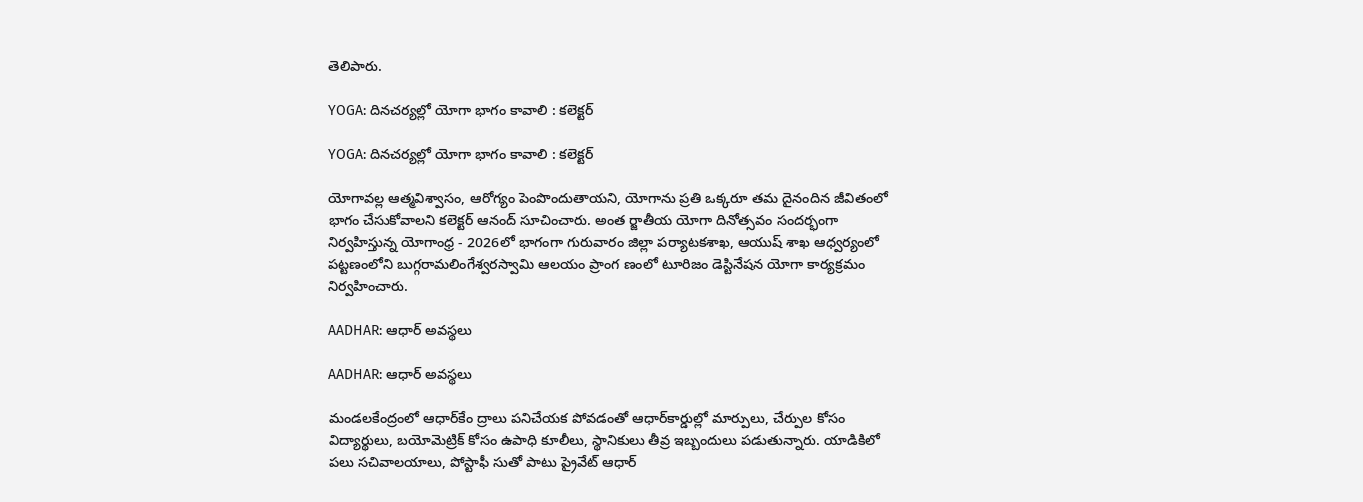తెలిపారు.

YOGA: దినచర్యల్లో యోగా భాగం కావాలి : కలెక్టర్‌

YOGA: దినచర్యల్లో యోగా భాగం కావాలి : కలెక్టర్‌

యోగావల్ల ఆత్మవిశ్వాసం, ఆరోగ్యం పెంపొందుతాయని, యోగాను ప్రతి ఒక్కరూ తమ దైనందిన జీవితంలో భాగం చేసుకోవాలని కలెక్టర్‌ ఆనంద్‌ సూచించారు. అంత ర్జాతీయ యోగా దినోత్సవం సందర్భంగా నిర్వహిస్తున్న యోగాంధ్ర - 2026లో భాగంగా గురువారం జిల్లా పర్యాటకశాఖ, ఆయుష్‌ శాఖ ఆధ్వర్యంలో పట్టణంలోని బుగ్గరామలింగేశ్వరస్వామి ఆలయం ప్రాంగ ణంలో టూరిజం డెస్టినేషన యోగా కార్యక్రమం నిర్వహించారు.

AADHAR: ఆధార్‌ అవస్థలు

AADHAR: ఆధార్‌ అవస్థలు

మండలకేంద్రంలో ఆధార్‌కేం ద్రాలు పనిచేయక పోవడంతో ఆధార్‌కార్డుల్లో మార్పులు, చేర్పుల కోసం విద్యార్థులు, బయోమెట్రిక్‌ కోసం ఉపాధి కూలీలు, స్థానికులు తీవ్ర ఇబ్బందులు పడుతున్నారు. యాడికిలో పలు సచివాలయాలు, పోస్టాఫీ సుతో పాటు ప్రైవేట్‌ ఆధార్‌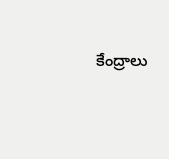కేంద్రాలు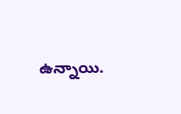ఉన్నాయి.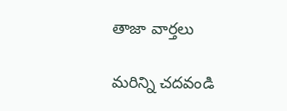తాజా వార్తలు

మరిన్ని చదవండి